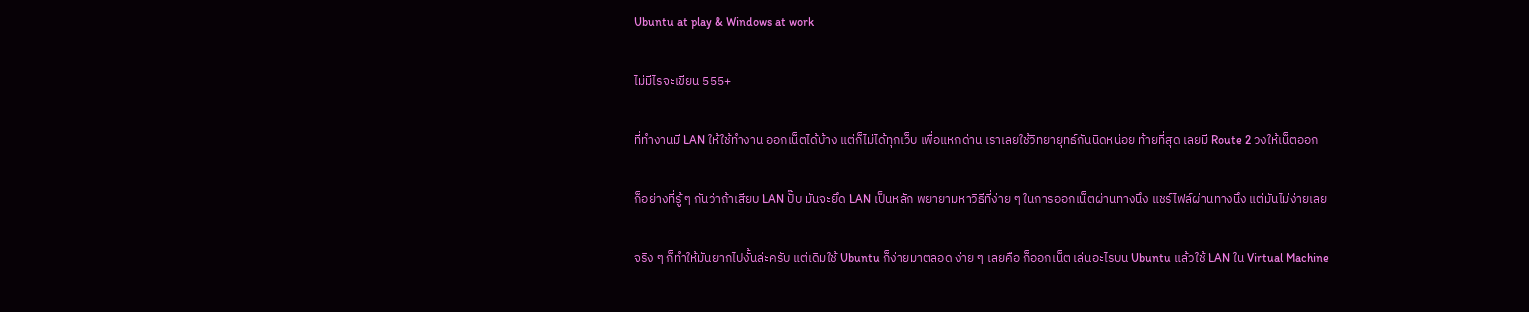Ubuntu at play & Windows at work

ไม่มีไรจะเขียน 555+

ที่ทำงานมี LAN ให้ใช้ทำงาน ออกเน็ตได้บ้าง แต่ก็ไม่ได้ทุกเว็บ เพื่อแหกด่าน เราเลยใช้วิทยายุทธ์กันนิดหน่อย ท้ายที่สุด เลยมี Route 2 วงให้เน็ตออก

ก็อย่างที่รู้ ๆ กันว่าถ้าเสียบ LAN ปั๊บ มันจะยึด LAN เป็นหลัก พยายามหาวิธีที่ง่าย ๆ ในการออกเน็ตผ่านทางนึง แชร์ไฟล์ผ่านทางนึง แต่มันไม่ง่ายเลย

จริง ๆ ก็ทำให้มันยากไปงั้นล่ะครับ แต่เดิมใช้ Ubuntu ก็ง่ายมาตลอด ง่าย ๆ เลยคือ ก็ออกเน็ต เล่นอะไรบน Ubuntu แล้วใช้ LAN ใน Virtual Machine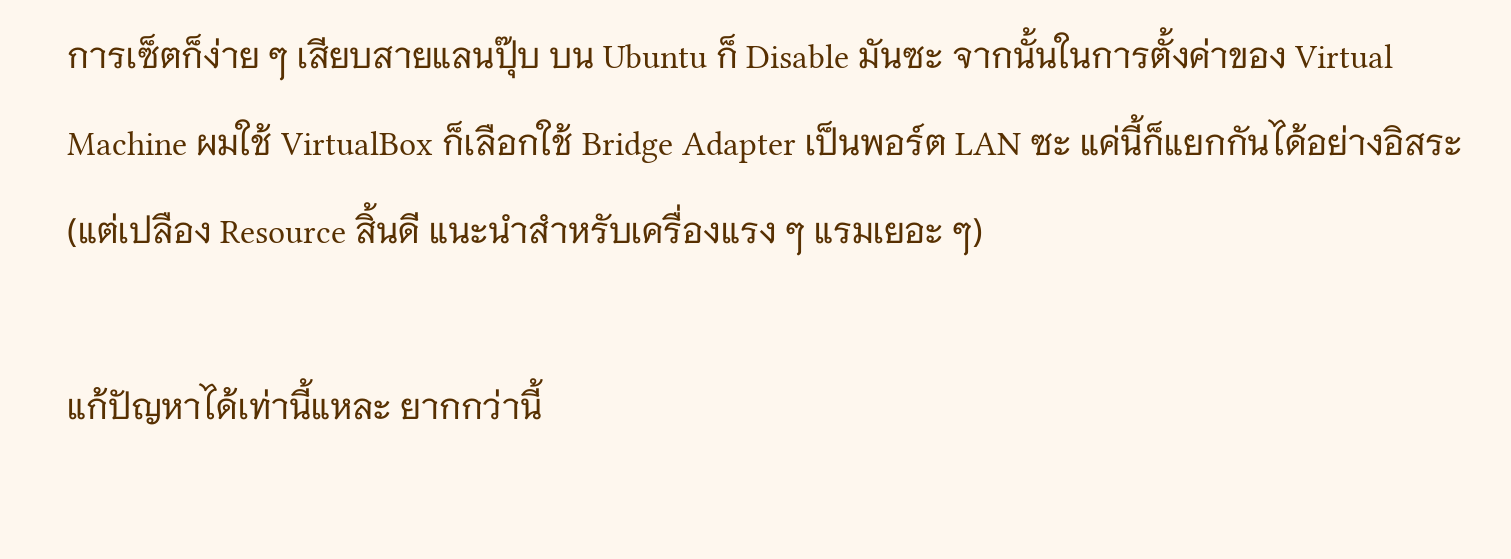การเซ็ตก็ง่าย ๆ เสียบสายแลนปุ๊บ บน Ubuntu ก็ Disable มันซะ จากนั้นในการตั้งค่าของ Virtual Machine ผมใช้ VirtualBox ก็เลือกใช้ Bridge Adapter เป็นพอร์ต LAN ซะ แค่นี้ก็แยกกันได้อย่างอิสระ (แต่เปลือง Resource สิ้นดี แนะนำสำหรับเครื่องแรง ๆ แรมเยอะ ๆ)

แก้ปัญหาได้เท่านี้แหละ ยากกว่านี้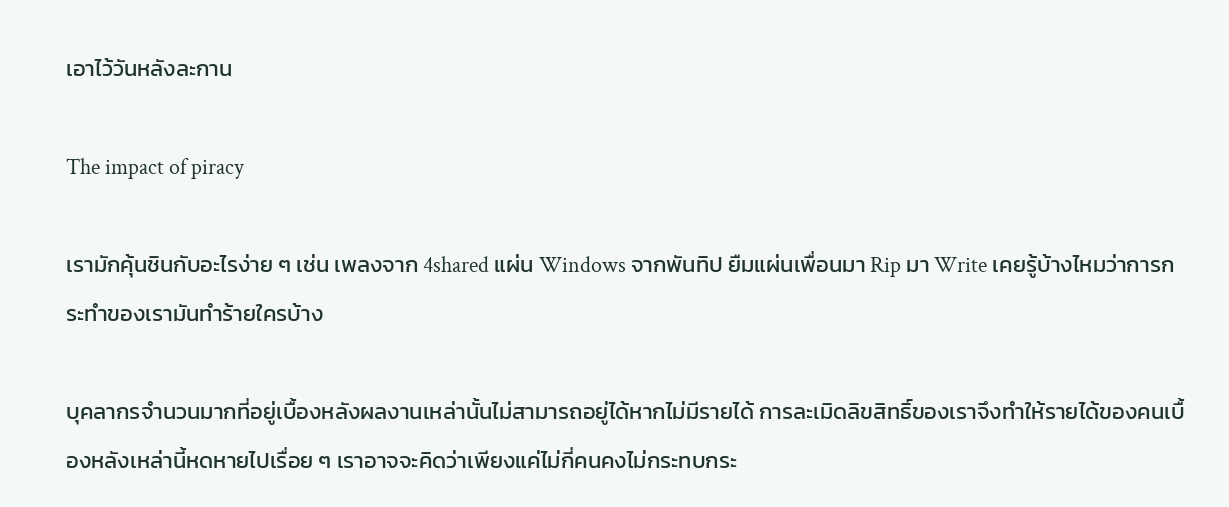เอาไว้วันหลังละกาน

The impact of piracy

เรามักคุ้นชินกับอะไรง่าย ๆ เช่น เพลงจาก 4shared แผ่น Windows จากพันทิป ยืมแผ่นเพื่อนมา Rip มา Write เคยรู้บ้างไหมว่าการกระทำของเรามันทำร้ายใครบ้าง

บุคลากรจำนวนมากที่อยู่เบื้องหลังผลงานเหล่านั้นไม่สามารถอยู่ได้หากไม่มีรายได้ การละเมิดลิขสิทธิ์ของเราจึงทำให้รายได้ของคนเบื้องหลังเหล่านี้หดหายไปเรื่อย ๆ เราอาจจะคิดว่าเพียงแค่ไม่กี่คนคงไม่กระทบกระ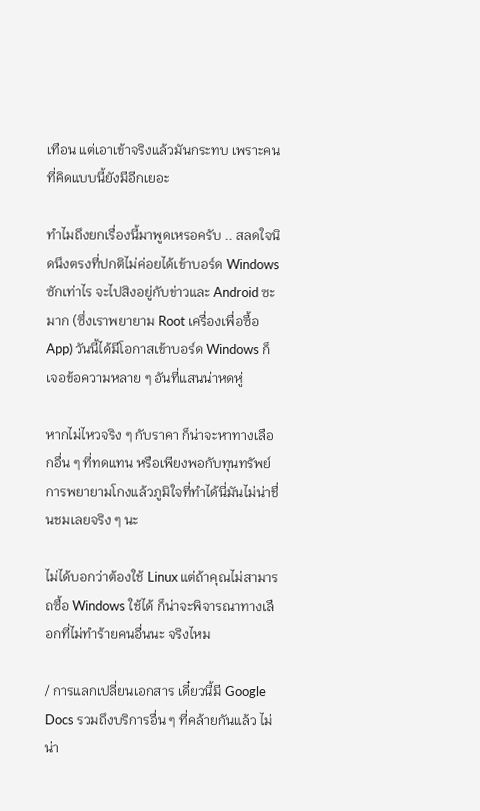เทือน แต่เอาเข้าจริงแล้วมันกระทบ เพราะคนที่คิดแบบนี้ยังมีอีกเยอะ

ทำไมถึงยกเรื่องนี้มาพูดเหรอครับ .. สลดใจนิดนึงตรงที่ปกติไม่ค่อยได้เข้าบอร์ด Windows ซักเท่าไร จะไปสิงอยู่กับข่าวและ Android ซะมาก (ซึ่งเราพยายาม Root เครื่องเพื่อซื้อ App) วันนี้ได้มีโอกาสเข้าบอร์ด Windows ก็เจอข้อความหลาย ๆ อันที่แสนน่าหดหู่

หากไม่ไหวจริง ๆ กับราคา ก็น่าจะหาทางเลือกอื่น ๆ ที่ทดแทน หรือเพียงพอกับทุนทรัพย์ การพยายามโกงแล้วภูมิใจที่ทำได้นี่มันไม่น่าชื่นชมเลยจริง ๆ นะ

ไม่ได้บอกว่าต้องใช้ Linux แต่ถ้าคุณไม่สามารถซื้อ Windows ใช้ได้ ก็น่าจะพิจารณาทางเลือกที่ไม่ทำร้ายคนอื่นนะ จริงไหม

/ การแลกเปลี่ยนเอกสาร เดี๋ยวนี้มี Google Docs รวมถึงบริการอื่น ๆ ที่คล้ายกันแล้ว ไม่น่า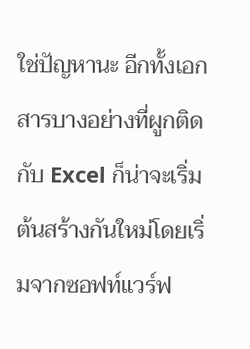ใช่ปัญหานะ อีกทั้งเอกสารบางอย่างที่ผูกติดกับ Excel ก็น่าจะเริ่มต้นสร้างกันใหม่โดยเริ่มจากซอฟท์แวร์ฟ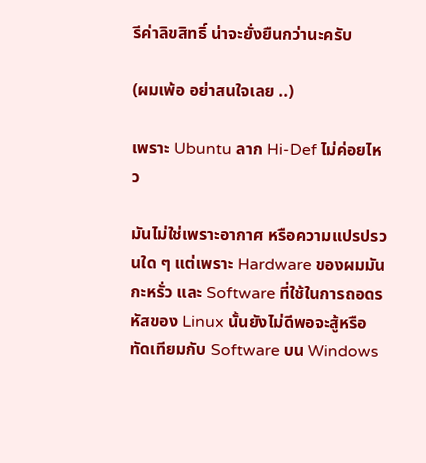รีค่าลิขสิทธิ์ น่าจะยั่งยืนกว่านะครับ

(ผมเพ้อ อย่าสนใจเลย ..)

เพราะ Ubuntu ลาก Hi-Def ไม่ค่อยไหว

มันไม่ใช่เพราะอากาศ หรือความแปรปรวนใด ๆ แต่เพราะ Hardware ของผมมันกะหรั่ว และ Software ที่ใช้ในการถอดรหัสของ Linux นั้นยังไม่ดีพอจะสู้หรือทัดเทียมกับ Software บน Windows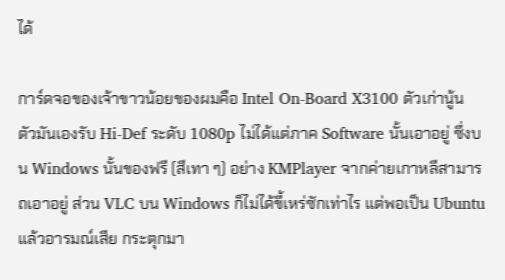ได้

การ์ดจอของเจ้าขาวน้อยของผมคือ Intel On-Board X3100 ตัวเก่านู้น ตัวมันเองรับ Hi-Def ระดับ 1080p ไม่ได้แต่ภาค Software นั้นเอาอยู่ ซึ่งบน Windows นั้นของฟรี (สีเทา ๆ) อย่าง KMPlayer จากค่ายเกาหลีสามารถเอาอยู่ ส่วน VLC บน Windows ก็ไม่ได้ขี้เหร่ซักเท่าไร แต่พอเป็น Ubuntu แล้วอารมณ์เสีย กระตุกมา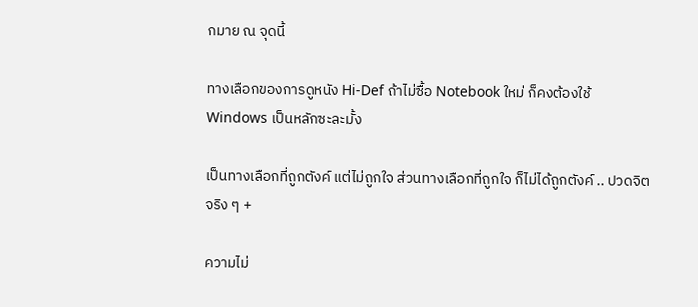กมาย ณ จุดนี้

ทางเลือกของการดูหนัง Hi-Def ถ้าไม่ซื้อ Notebook ใหม่ ก็คงต้องใช้ Windows เป็นหลักซะละมั้ง

เป็นทางเลือกที่ถูกตังค์ แต่ไม่ถูกใจ ส่วนทางเลือกที่ถูกใจ ก็ไม่ได้ถูกตังค์ .. ปวดจิตจริง ๆ +

ความไม่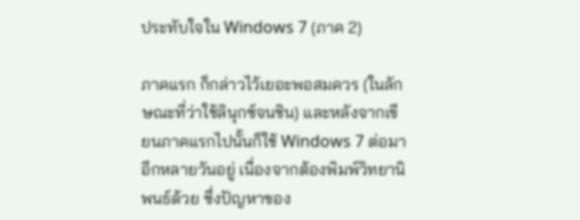ประทับใจใน Windows 7 (ภาค 2)

ภาคแรก ก็กล่าวไว้เยอะพอสมควร (ในลักษณะที่ว่าใช้ลินุกซ์จนชิน) และหลังจากเขียนภาคแรกไปนั้นก็ใช้ Windows 7 ต่อมาอีกหลายวันอยู่ เนื่องจากต้องพิมพ์วิทยานิพนธ์ด้วย ซึ่งปัญหาของ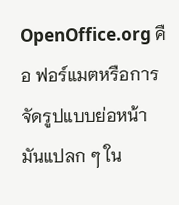OpenOffice.org คือ ฟอร์แมตหรือการจัดรูปแบบย่อหน้ามันแปลก ๆ ใน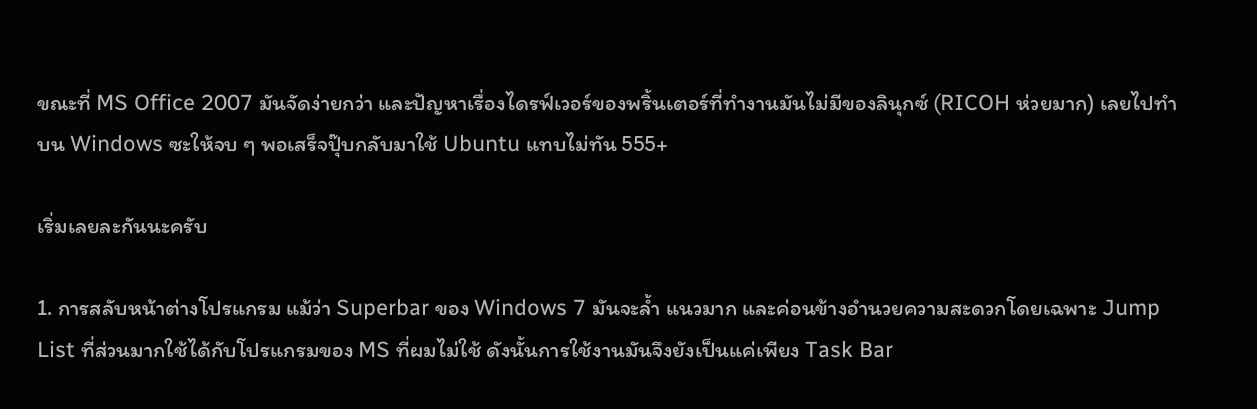ขณะที่ MS Office 2007 มันจัดง่ายกว่า และปัญหาเรื่องไดรฟ์เวอร์ของพริ้นเตอร์ที่ทำงานมันไม่มีของลินุกซ์ (RICOH ห่วยมาก) เลยไปทำบน Windows ซะให้จบ ๆ พอเสร็จปุ๊บกลับมาใช้ Ubuntu แทบไม่ทัน 555+

เริ่มเลยละกันนะครับ

1. การสลับหน้าต่างโปรแกรม แม้ว่า Superbar ของ Windows 7 มันจะล้ำ แนวมาก และค่อนข้างอำนวยความสะดวกโดยเฉพาะ Jump List ที่ส่วนมากใช้ได้กับโปรแกรมของ MS ที่ผมไม่ใช้ ดังนั้นการใช้งานมันจึงยังเป็นแค่เพียง Task Bar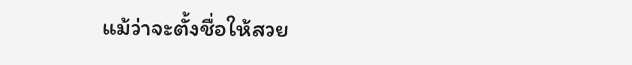แม้ว่าจะตั้งชื่อให้สวย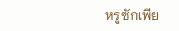หรูซักเพีย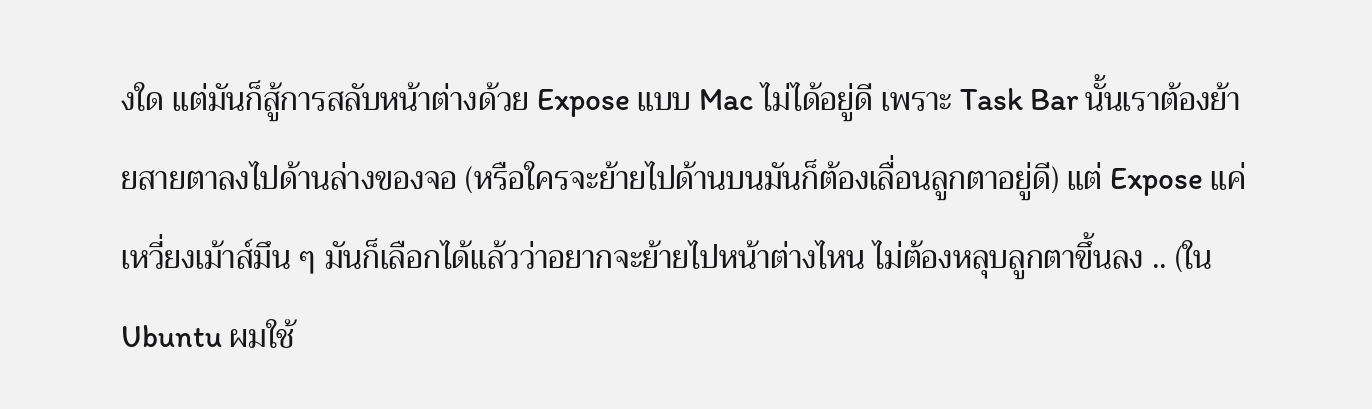งใด แต่มันก็สู้การสลับหน้าต่างด้วย Expose แบบ Mac ไม่ได้อยู่ดี เพราะ Task Bar นั้นเราต้องย้ายสายตาลงไปด้านล่างของจอ (หรือใครจะย้ายไปด้านบนมันก็ต้องเลื่อนลูกตาอยู่ดี) แต่ Expose แค่เหวี่ยงเม้าส์มึน ๆ มันก็เลือกได้แล้วว่าอยากจะย้ายไปหน้าต่างไหน ไม่ต้องหลุบลูกตาขึ้นลง .. (ใน Ubuntu ผมใช้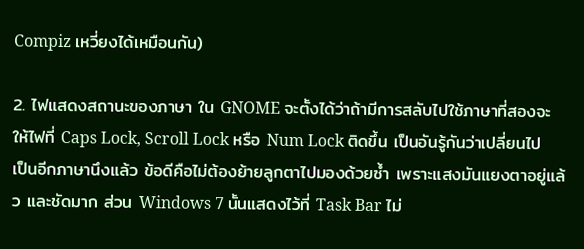Compiz เหวี่ยงได้เหมือนกัน)

2. ไฟแสดงสถานะของภาษา ใน GNOME จะตั้งได้ว่าถ้ามีการสลับไปใช้ภาษาที่สองจะให้ไฟที่ Caps Lock, Scroll Lock หรือ Num Lock ติดขึ้น เป็นอันรู้กันว่าเปลี่ยนไปเป็นอีกภาษานึงแล้ว ข้อดีคือไม่ต้องย้ายลูกตาไปมองด้วยซ้ำ เพราะแสงมันแยงตาอยู่แล้ว และชัดมาก ส่วน Windows 7 นั้นแสดงไว้ที่ Task Bar ไม่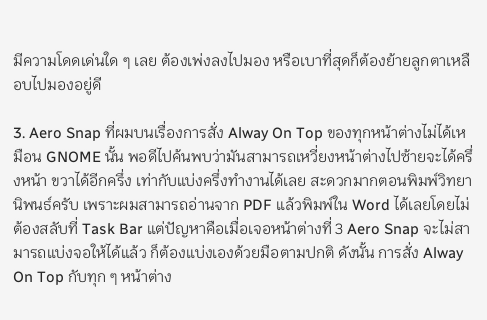มีความโดดเด่นใด ๆ เลย ต้องเพ่งลงไปมอง หรือเบาที่สุดก็ต้องย้ายลูกตาเหลือบไปมองอยู่ดี

3. Aero Snap ที่ผมบนเรื่องการสั่ง Alway On Top ของทุกหน้าต่างไม่ได้เหมือน GNOME นั้น พอดีไปค้นพบว่ามันสามารถเหวี่ยงหน้าต่างไปซ้ายจะได้ครึ่งหน้า ขวาได้อีกครึ่ง เท่ากับแบ่งครึ่งทำงานได้เลย สะดวกมากตอนพิมพ์วิทยานิพนธ์ครับ เพราะผมสามารถอ่านจาก PDF แล้วพิมพ์ใน Word ได้เลยโดยไม่ต้องสลับที่ Task Bar แต่ปัญหาคือเมื่อเจอหน้าต่างที่ 3 Aero Snap จะไม่สามารถแบ่งจอให้ได้แล้ว ก็ต้องแบ่งเองด้วยมือตามปกติ ดังนั้น การสั่ง Alway On Top กับทุก ๆ หน้าต่าง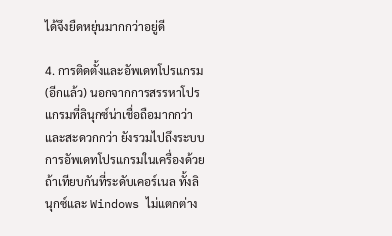ได้จึงยืดหยุ่นมากกว่าอยู่ดี

4. การติดตั้งและอัพเดทโปรแกรม (อีกแล้ว) นอกจากการสรรหาโปรแกรมที่ลินุกซ์น่าเชื่อถือมากกว่าและสะดวกกว่า ยังรวมไปถึงระบบการอัพเดทโปรแกรมในเครื่องด้วย ถ้าเทียบกันที่ระดับเคอร์เนล ทั้งลินุกซ์และ Windows ไม่แตกต่าง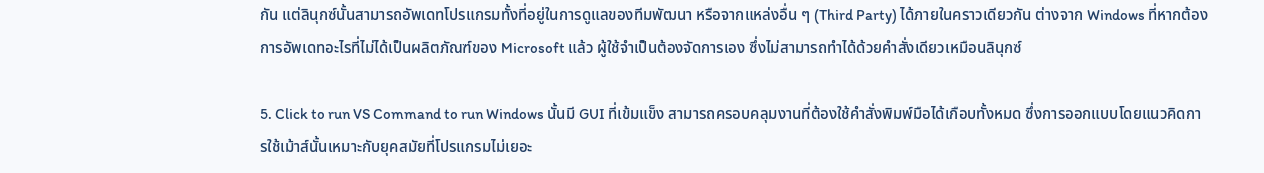กัน แต่ลินุกซ์นั้นสามารถอัพเดทโปรแกรมทั้งที่อยู่ในการดูแลของทีมพัฒนา หรือจากแหล่งอื่น ๆ (Third Party) ได้ภายในคราวเดียวกัน ต่างจาก Windows ที่หากต้องการอัพเดทอะไรที่ไม่ได้เป็นผลิตภัณฑ์ของ Microsoft แล้ว ผู้ใช้จำเป็นต้องจัดการเอง ซึ่งไม่สามารถทำได้ด้วยคำสั่งเดียวเหมือนลินุกซ์

5. Click to run VS Command to run Windows นั้นมี GUI ที่เข้มแข็ง สามารถครอบคลุมงานที่ต้องใช้คำสั่งพิมพ์มือได้เกือบทั้งหมด ซึ่งการออกแบบโดยแนวคิดการใช้เม้าส์นั้นเหมาะกับยุคสมัยที่โปรแกรมไม่เยอะ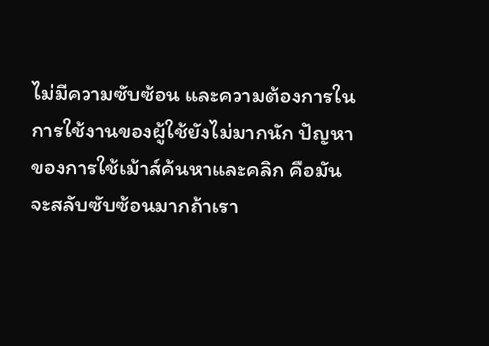ไม่มีความซับซ้อน และความต้องการในการใช้งานของผู้ใช้ยังไม่มากนัก ปัญหาของการใช้เม้าส์ค้นหาและคลิก คือมันจะสลับซับซ้อนมากถ้าเรา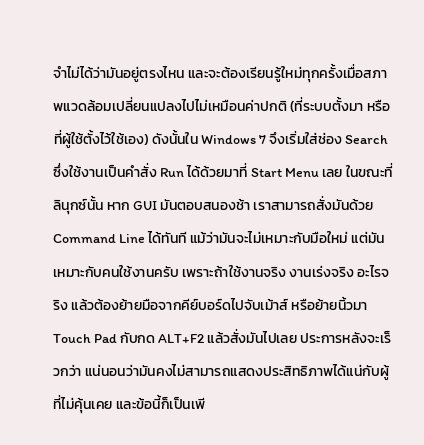จำไม่ได้ว่ามันอยู่ตรงไหน และจะต้องเรียนรู้ใหม่ทุกครั้งเมื่อสภาพแวดล้อมเปลี่ยนแปลงไปไม่เหมือนค่าปกติ (ที่ระบบตั้งมา หรือที่ผู้ใช้ตั้งไว้ใช้เอง) ดังนั้นใน Windows 7 จึงเริ่มใส่ช่อง Search ซึ่งใช้งานเป็นคำสั่ง Run ได้ด้วยมาที่ Start Menu เลย ในขณะที่ลินุกซ์นั้น หาก GUI มันตอบสนองช้า เราสามารถสั่งมันด้วย Command Line ได้ทันที แม้ว่ามันจะไม่เหมาะกับมือใหม่ แต่มันเหมาะกับคนใช้งานครับ เพราะถ้าใช้งานจริง งานเร่งจริง อะไรจริง แล้วต้องย้ายมือจากคีย์บอร์ดไปจับเม้าส์ หรือย้ายนิ้วมา Touch Pad กับกด ALT+F2 แล้วสั่งมันไปเลย ประการหลังจะเร็วกว่า แน่นอนว่ามันคงไม่สามารถแสดงประสิทธิภาพได้แน่กับผู้ที่ไม่คุ้นเคย และข้อนี้ก็เป็นเพี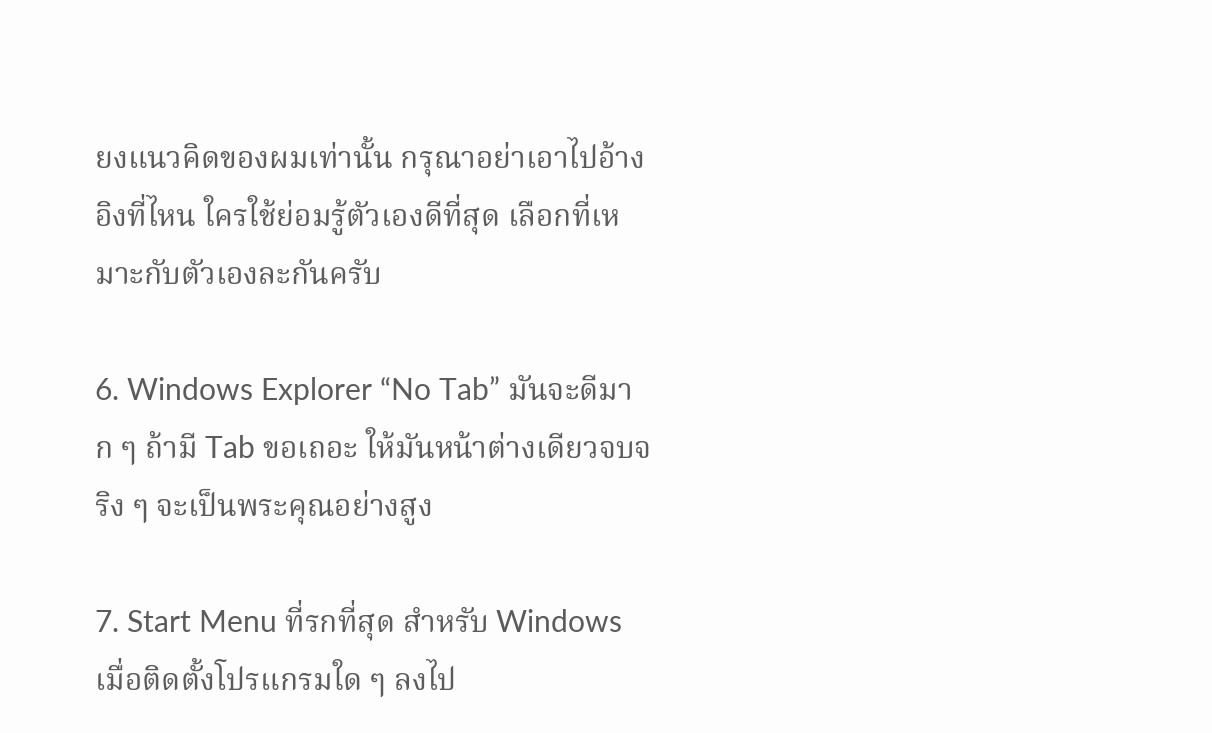ยงแนวคิดของผมเท่านั้น กรุณาอย่าเอาไปอ้างอิงที่ไหน ใครใช้ย่อมรู้ตัวเองดีที่สุด เลือกที่เหมาะกับตัวเองละกันครับ

6. Windows Explorer “No Tab” มันจะดีมาก ๆ ถ้ามี Tab ขอเถอะ ให้มันหน้าต่างเดียวจบจริง ๆ จะเป็นพระคุณอย่างสูง

7. Start Menu ที่รกที่สุด สำหรับ Windows เมื่อติดตั้งโปรแกรมใด ๆ ลงไป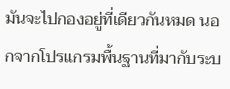มันจะไปกองอยู่ที่เดียวกันหมด นอกจากโปรแกรมพื้นฐานที่มากับระบ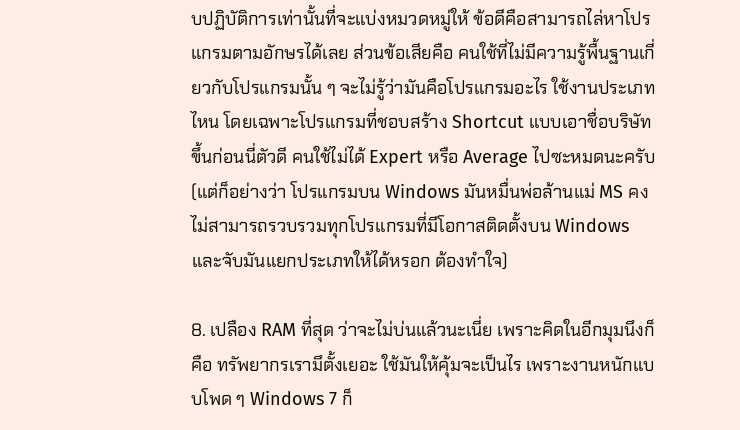บปฏิบัติการเท่านั้นที่จะแบ่งหมวดหมู่ให้ ข้อดีคือสามารถไล่หาโปรแกรมตามอักษรได้เลย ส่วนข้อเสียคือ คนใช้ที่ไม่มีความรู้พื้นฐานเกี่ยวกับโปรแกรมนั้น ๆ จะไม่รู้ว่ามันคือโปรแกรมอะไร ใช้งานประเภทไหน โดยเฉพาะโปรแกรมที่ชอบสร้าง Shortcut แบบเอาชื่อบริษัทขึ้นก่อนนี่ตัวดี คนใช้ไม่ได้ Expert หรือ Average ไปซะหมดนะครับ (แต่ก็อย่างว่า โปรแกรมบน Windows มันหมื่นพ่อล้านแม่ MS คงไม่สามารถรวบรวมทุกโปรแกรมที่มีโอกาสติดตั้งบน Windows และจับมันแยกประเภทให้ได้หรอก ต้องทำใจ)

8. เปลือง RAM ที่สุด ว่าจะไม่บ่นแล้วนะเนี่ย เพราะคิดในอีกมุมนึงก็คือ ทรัพยากรเรามึตั้งเยอะ ใช้มันให้คุ้มจะเป็นไร เพราะงานหนักแบบโพด ๆ Windows 7 ก็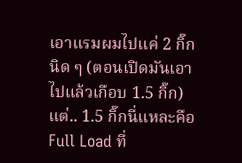เอาแรมผมไปแค่ 2 กิ๊กนิด ๆ (ตอนเปิดมันเอาไปแล้วเกือบ 1.5 กิ๊ก) แต่.. 1.5 กิ๊กนี่แหละคือ Full Load ที่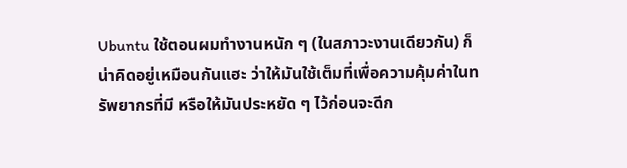Ubuntu ใช้ตอนผมทำงานหนัก ๆ (ในสภาวะงานเดียวกัน) ก็น่าคิดอยู่เหมือนกันแฮะ ว่าให้มันใช้เต็มที่เพื่อความคุ้มค่าในทรัพยากรที่มี หรือให้มันประหยัด ๆ ไว้ก่อนจะดีก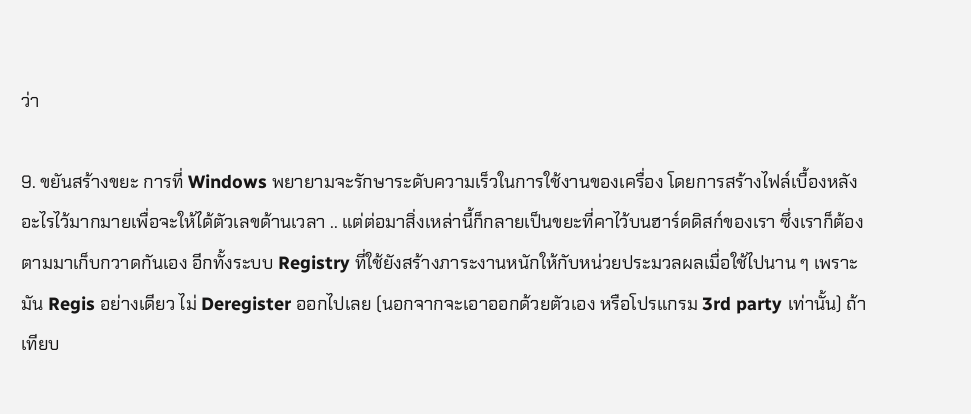ว่า

9. ขยันสร้างขยะ การที่ Windows พยายามจะรักษาระดับความเร็วในการใช้งานของเครื่อง โดยการสร้างไฟล์เบื้องหลังอะไรไว้มากมายเพื่อจะให้ได้ตัวเลขด้านเวลา .. แต่ต่อมาสิ่งเหล่านี้ก็กลายเป็นขยะที่คาไว้บนฮาร์ดดิสก์ของเรา ซึ่งเราก็ต้องตามมาเก็บกวาดกันเอง อีกทั้งระบบ Registry ที่ใช้ยังสร้างภาระงานหนักให้กับหน่วยประมวลผลเมื่อใช้ไปนาน ๆ เพราะมัน Regis อย่างเดียว ไม่ Deregister ออกไปเลย (นอกจากจะเอาออกด้วยตัวเอง หรือโปรแกรม 3rd party เท่านั้น) ถ้าเทียบ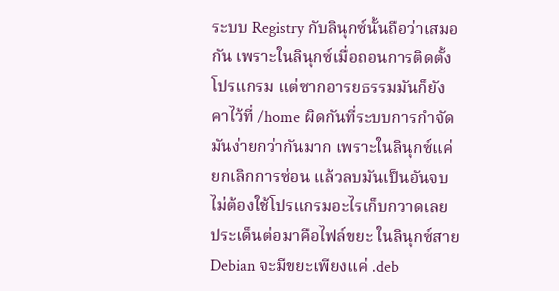ระบบ Registry กับลินุกซ์นั้นถือว่าเสมอกัน เพราะในลินุกซ์เมื่อถอนการติดตั้งโปรแกรม แต่ซากอารยธรรมมันก็ยังคาไว้ที่ /home ผิดกันที่ระบบการกำจัดมันง่ายกว่ากันมาก เพราะในลินุกซ์แค่ยกเลิกการซ่อน แล้วลบมันเป็นอันจบ ไม่ต้องใช้โปรแกรมอะไรเก็บกวาดเลย ประเด็นต่อมาคือไฟล์ขยะ ในลินุกซ์สาย Debian จะมีขยะเพียงแค่ .deb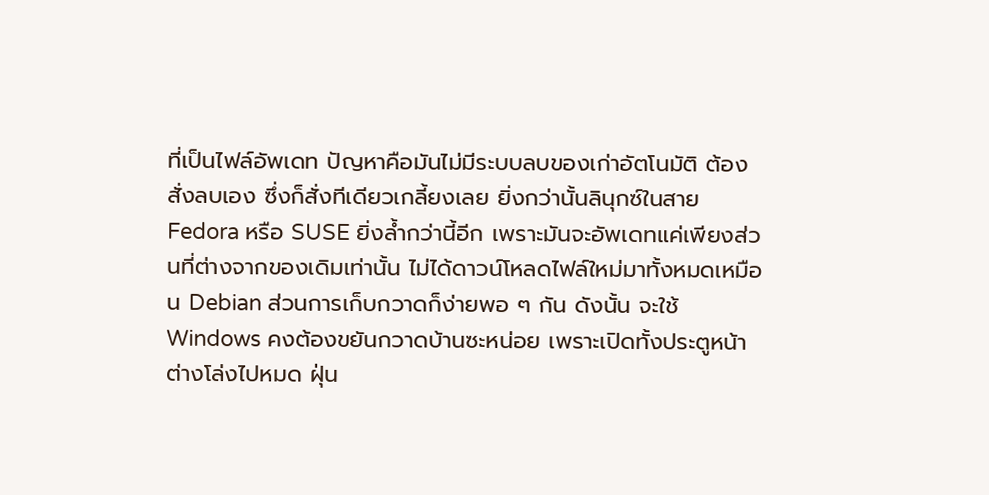ที่เป็นไฟล์อัพเดท ปัญหาคือมันไม่มีระบบลบของเก่าอัตโนมัติ ต้องสั่งลบเอง ซึ่งก็สั่งทีเดียวเกลี้ยงเลย ยิ่งกว่านั้นลินุกซ์ในสาย Fedora หรือ SUSE ยิ่งล้ำกว่านี้อีก เพราะมันจะอัพเดทแค่เพียงส่วนที่ต่างจากของเดิมเท่านั้น ไม่ได้ดาวน์โหลดไฟล์ใหม่มาทั้งหมดเหมือน Debian ส่วนการเก็บกวาดก็ง่ายพอ ๆ กัน ดังนั้น จะใช้ Windows คงต้องขยันกวาดบ้านซะหน่อย เพราะเปิดทั้งประตูหน้าต่างโล่งไปหมด ฝุ่น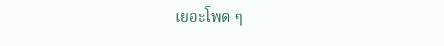เยอะโพด ๆ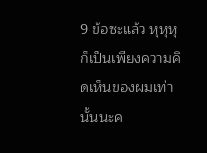9 ข้อซะแล้ว หุหุหุ ก็เป็นเพียงความคิดเห็นของผมเท่านั้นนะค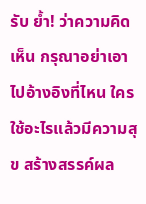รับ ย้ำ! ว่าความคิดเห็น กรุณาอย่าเอาไปอ้างอิงที่ไหน ใครใช้อะไรแล้วมีความสุข สร้างสรรค์ผล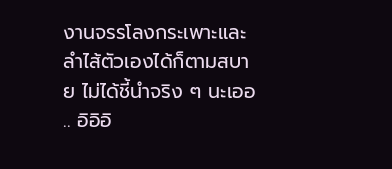งานจรรโลงกระเพาะและลำไส้ตัวเองได้ก็ตามสบาย ไม่ได้ชี้นำจริง ๆ นะเออ .. อิอิอิ